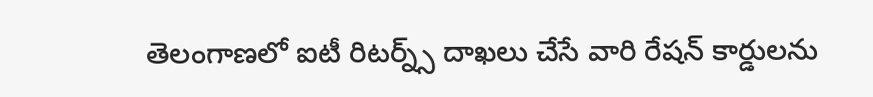తెలంగాణలో ఐటీ రిటర్న్స్ దాఖలు చేసే వారి రేషన్ కార్డులను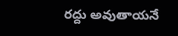రద్దు అవుతాయనే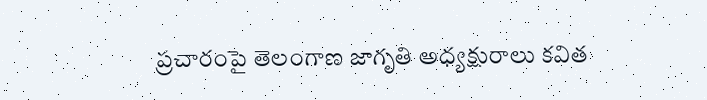ప్రచారంపై తెలంగాణ జాగృతి అధ్యక్షురాలు కవిత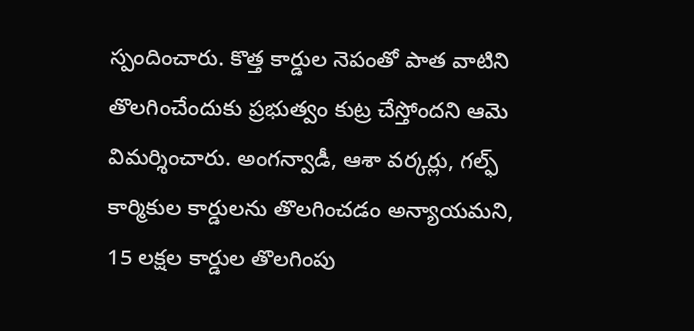స్పందించారు. కొత్త కార్డుల నెపంతో పాత వాటిని తొలగించేందుకు ప్రభుత్వం కుట్ర చేస్తోందని ఆమె విమర్శించారు. అంగన్వాడీ, ఆశా వర్కర్లు, గల్ఫ్ కార్మికుల కార్డులను తొలగించడం అన్యాయమని, 15 లక్షల కార్డుల తొలగింపు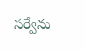సర్వేను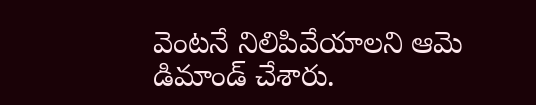వెంటనే నిలిపివేయాలని ఆమె డిమాండ్ చేశారు.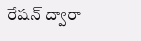రేషన్ ద్వారా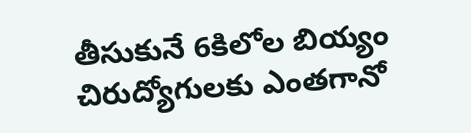తీసుకునే 6కిలోల బియ్యం చిరుద్యోగులకు ఎంతగానో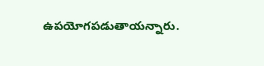ఉపయోగపడుతాయన్నారు.